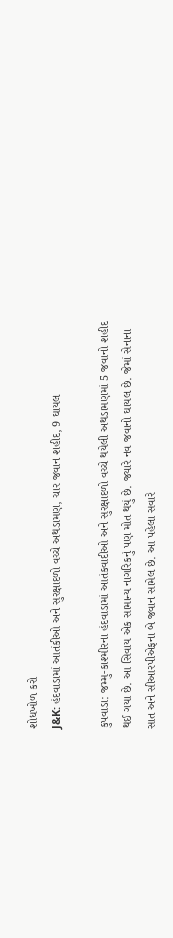શોધખોળ કરો
J&K: હંદવાડામાં આતંકીઓ અને સુરક્ષાદળો વચ્ચે અથડામણ, ચાર જવાન શહીદ, 9 ઘાયલ

કુપવાડા: જમ્મુ-કાશ્મીરના હંદવાડામાં આતંકવાદીઓ અને સુરક્ષાદળો વચ્ચે થયેલી અથડામણમાં 5 જવાનો શહીદ થઈ ગયા છે. આ સિવાય એક સામાન્ય નાગરિકનું પણ મોત થયું છે. જ્યારે નવ જવાનો ઘાયલ છે. જેમાં સેનાના સાત અને સીઆરપીએફના બે જવાન સામેલ છે. આ પહેલા સવારે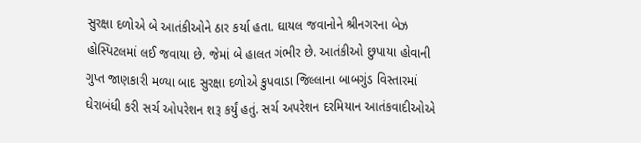સુરક્ષા દળોએ બે આતંકીઓને ઠાર કર્યા હતા. ઘાયલ જવાનોને શ્રીનગરના બેઝ હોસ્પિટલમાં લઈ જવાયા છે. જેમાં બે હાલત ગંભીર છે. આતંકીઓ છુપાયા હોવાની ગુપ્ત જાણકારી મળ્યા બાદ સુરક્ષા દળોએ કુપવાડા જિલ્લાના બાબગુંડ વિસ્તારમાં ઘેરાબંધી કરી સર્ચ ઓપરેશન શરૂ કર્યું હતું. સર્ચ અપરેશન દરમિયાન આતંકવાદીઓએ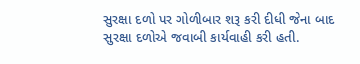સુરક્ષા દળો પર ગોળીબાર શરૂ કરી દીધી જેના બાદ સુરક્ષા દળોએ જવાબી કાર્યવાહી કરી હતી.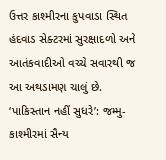ઉત્તર કાશ્મીરના કુપવાડા સ્થિત હંદવાડ સેક્ટરમાં સુરક્ષાદળો અને આતંકવાદીઓ વચ્ચે સવારથી જ આ અથડામણ ચાલું છે. ‘પાકિસ્તાન નહીં સુધરે’: જમ્મુ-કાશ્મીરમાં સૈન્ય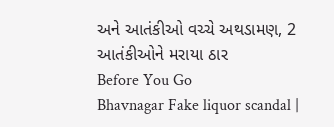અને આતંકીઓ વચ્ચે અથડામણ, 2 આતંકીઓને મરાયા ઠાર
Before You Go
Bhavnagar Fake liquor scandal |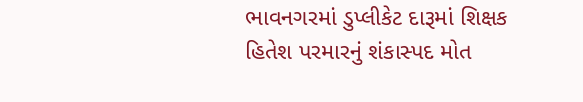ભાવનગરમાં ડુપ્લીકેટ દારૂમાં શિક્ષક હિતેશ પરમારનું શંકાસ્પદ મોત